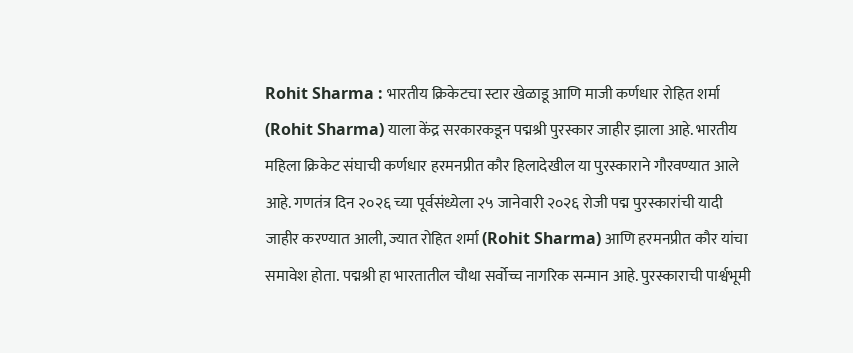Rohit Sharma : भारतीय क्रिकेटचा स्टार खेळाडू आणि माजी कर्णधार रोहित शर्मा (Rohit Sharma) याला केंद्र सरकारकडून पद्मश्री पुरस्कार जाहीर झाला आहे. भारतीय महिला क्रिकेट संघाची कर्णधार हरमनप्रीत कौर हिलादेखील या पुरस्काराने गौरवण्यात आले आहे. गणतंत्र दिन २०२६ च्या पूर्वसंध्येला २५ जानेवारी २०२६ रोजी पद्म पुरस्कारांची यादी जाहीर करण्यात आली, ज्यात रोहित शर्मा (Rohit Sharma) आणि हरमनप्रीत कौर यांचा समावेश होता. पद्मश्री हा भारतातील चौथा सर्वोच्च नागरिक सन्मान आहे. पुरस्काराची पार्श्वभूमी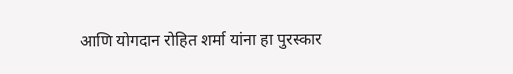आणि योगदान रोहित शर्मा यांना हा पुरस्कार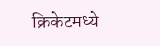क्रिकेटमध्ये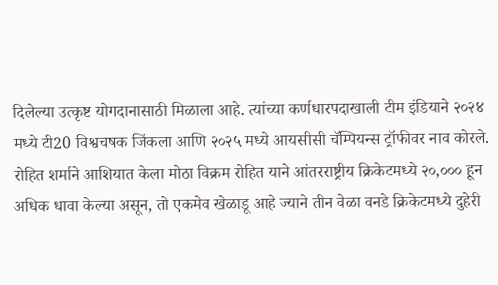दिलेल्या उत्कृष्ट योगदानासाठी मिळाला आहे. त्यांच्या कर्णधारपदाखाली टीम इंडियाने २०२४ मध्ये टी20 विश्वचषक जिंकला आणि २०२५ मध्ये आयसीसी चॅम्पियन्स ट्रॉफीवर नाव कोरले. रोहित शर्माने आशियात केला मोठा विक्रम रोहित याने आंतरराष्ट्रीय क्रिकेटमध्ये २०,००० हून अधिक धावा केल्या असून, तो एकमेव खेळाडू आहे ज्याने तीन वेळा वनडे क्रिकेटमध्ये दुहेरी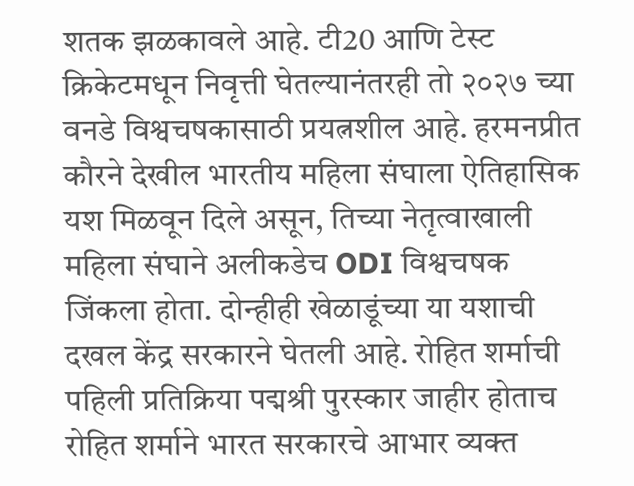शतक झळकावले आहे. टी20 आणि टेस्ट क्रिकेटमधून निवृत्ती घेतल्यानंतरही तो २०२७ च्या वनडे विश्वचषकासाठी प्रयत्नशील आहे. हरमनप्रीत कौरने देखील भारतीय महिला संघाला ऐतिहासिक यश मिळवून दिले असून, तिच्या नेतृत्वाखाली महिला संघाने अलीकडेच ODI विश्वचषक जिंकला होता. दोन्हीही खेळाडूंच्या या यशाची दखल केंद्र सरकारने घेतली आहे. रोहित शर्माची पहिली प्रतिक्रिया पद्मश्री पुरस्कार जाहीर होताच रोहित शर्माने भारत सरकारचे आभार व्यक्त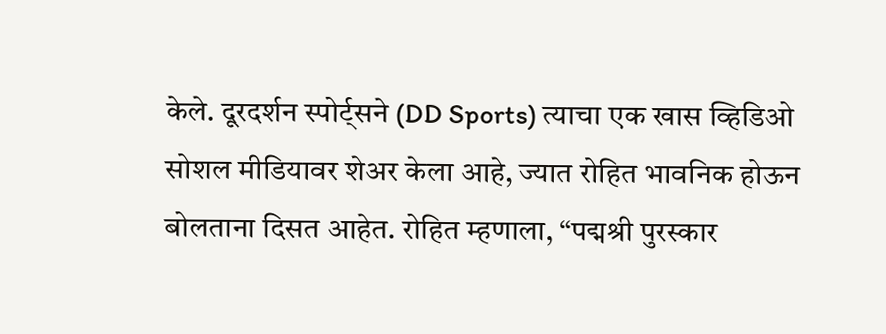केले. दूरदर्शन स्पोर्ट्सने (DD Sports) त्याचा एक खास व्हिडिओ सोशल मीडियावर शेअर केला आहे, ज्यात रोहित भावनिक होऊन बोलताना दिसत आहेत. रोहित म्हणाला, “पद्मश्री पुरस्कार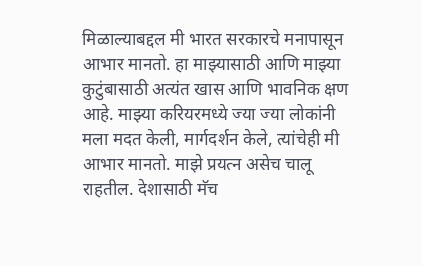मिळाल्याबद्दल मी भारत सरकारचे मनापासून आभार मानतो. हा माझ्यासाठी आणि माझ्या कुटुंबासाठी अत्यंत खास आणि भावनिक क्षण आहे. माझ्या करियरमध्ये ज्या ज्या लोकांनी मला मदत केली, मार्गदर्शन केले, त्यांचेही मी आभार मानतो. माझे प्रयत्न असेच चालू राहतील. देशासाठी मॅच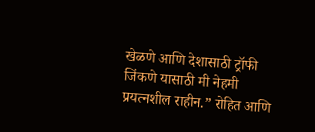खेळणे आणि देशासाठी ट्रॉफी जिंकणे यासाठी मी नेहमी प्रयत्नशील राहीन.” रोहित आणि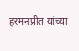हरमनप्रीत यांच्या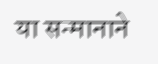या सन्मानाने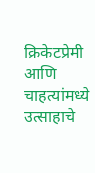क्रिकेटप्रेमी आणि चाहत्यांमध्ये उत्साहाचे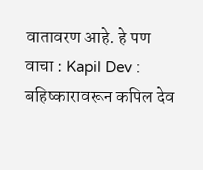वातावरण आहे. हे पण वाचा : Kapil Dev : बहिष्कारावरून कपिल देव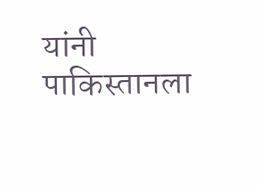यांनी पाकिस्तानला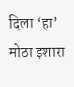दिला ‘हा’ मोठा इशारा